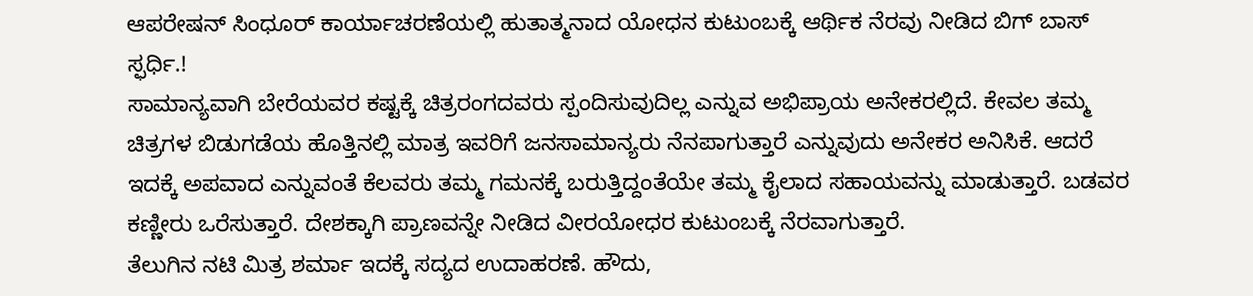ಆಪರೇಷನ್ ಸಿಂಧೂರ್ ಕಾರ್ಯಾಚರಣೆಯಲ್ಲಿ ಹುತಾತ್ಮನಾದ ಯೋಧನ ಕುಟುಂಬಕ್ಕೆ ಆರ್ಥಿಕ ನೆರವು ನೀಡಿದ ಬಿಗ್ ಬಾಸ್ ಸ್ಫರ್ಧಿ.!
ಸಾಮಾನ್ಯವಾಗಿ ಬೇರೆಯವರ ಕಷ್ಟಕ್ಕೆ ಚಿತ್ರರಂಗದವರು ಸ್ಪಂದಿಸುವುದಿಲ್ಲ ಎನ್ನುವ ಅಭಿಪ್ರಾಯ ಅನೇಕರಲ್ಲಿದೆ. ಕೇವಲ ತಮ್ಮ ಚಿತ್ರಗಳ ಬಿಡುಗಡೆಯ ಹೊತ್ತಿನಲ್ಲಿ ಮಾತ್ರ ಇವರಿಗೆ ಜನಸಾಮಾನ್ಯರು ನೆನಪಾಗುತ್ತಾರೆ ಎನ್ನುವುದು ಅನೇಕರ ಅನಿಸಿಕೆ. ಆದರೆ ಇದಕ್ಕೆ ಅಪವಾದ ಎನ್ನುವಂತೆ ಕೆಲವರು ತಮ್ಮ ಗಮನಕ್ಕೆ ಬರುತ್ತಿದ್ದಂತೆಯೇ ತಮ್ಮ ಕೈಲಾದ ಸಹಾಯವನ್ನು ಮಾಡುತ್ತಾರೆ. ಬಡವರ ಕಣ್ಣೀರು ಒರೆಸುತ್ತಾರೆ. ದೇಶಕ್ಕಾಗಿ ಪ್ರಾಣವನ್ನೇ ನೀಡಿದ ವೀರಯೋಧರ ಕುಟುಂಬಕ್ಕೆ ನೆರವಾಗುತ್ತಾರೆ.
ತೆಲುಗಿನ ನಟಿ ಮಿತ್ರ ಶರ್ಮಾ ಇದಕ್ಕೆ ಸದ್ಯದ ಉದಾಹರಣೆ. ಹೌದು,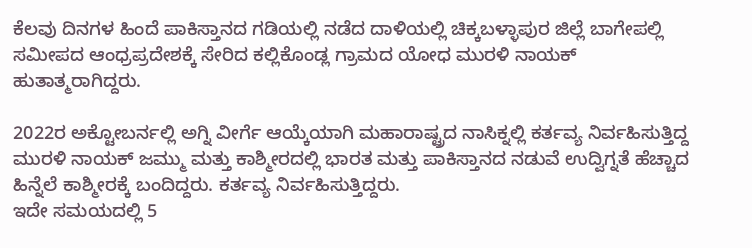ಕೆಲವು ದಿನಗಳ ಹಿಂದೆ ಪಾಕಿಸ್ತಾನದ ಗಡಿಯಲ್ಲಿ ನಡೆದ ದಾಳಿಯಲ್ಲಿ ಚಿಕ್ಕಬಳ್ಳಾಪುರ ಜಿಲ್ಲೆ ಬಾಗೇಪಲ್ಲಿ ಸಮೀಪದ ಆಂಧ್ರಪ್ರದೇಶಕ್ಕೆ ಸೇರಿದ ಕಲ್ಲಿಕೊಂಡ್ಲ ಗ್ರಾಮದ ಯೋಧ ಮುರಳಿ ನಾಯಕ್ ಹುತಾತ್ಮರಾಗಿದ್ದರು.

2022ರ ಅಕ್ಟೋಬರ್ನಲ್ಲಿ ಅಗ್ನಿ ವೀರ್ಗೆ ಆಯ್ಕೆಯಾಗಿ ಮಹಾರಾಷ್ಟ್ರದ ನಾಸಿಕ್ನಲ್ಲಿ ಕರ್ತವ್ಯ ನಿರ್ವಹಿಸುತ್ತಿದ್ದ ಮುರಳಿ ನಾಯಕ್ ಜಮ್ಮು ಮತ್ತು ಕಾಶ್ಮೀರದಲ್ಲಿ ಭಾರತ ಮತ್ತು ಪಾಕಿಸ್ತಾನದ ನಡುವೆ ಉದ್ವಿಗ್ನತೆ ಹೆಚ್ಚಾದ ಹಿನ್ನೆಲೆ ಕಾಶ್ಮೀರಕ್ಕೆ ಬಂದಿದ್ದರು. ಕರ್ತವ್ಯ ನಿರ್ವಹಿಸುತ್ತಿದ್ದರು.
ಇದೇ ಸಮಯದಲ್ಲಿ 5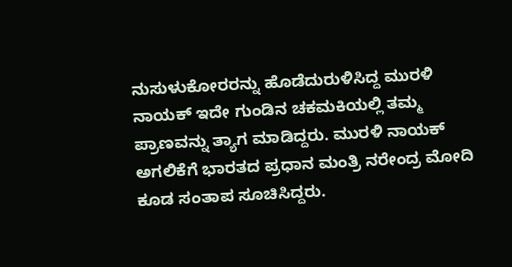ನುಸುಳುಕೋರರನ್ನು ಹೊಡೆದುರುಳಿಸಿದ್ದ ಮುರಳಿ ನಾಯಕ್ ಇದೇ ಗುಂಡಿನ ಚಕಮಕಿಯಲ್ಲಿ ತಮ್ಮ ಪ್ರಾಣವನ್ನು ತ್ಯಾಗ ಮಾಡಿದ್ದರು. ಮುರಳಿ ನಾಯಕ್ ಅಗಲಿಕೆಗೆ ಭಾರತದ ಪ್ರಧಾನ ಮಂತ್ರಿ ನರೇಂದ್ರ ಮೋದಿ ಕೂಡ ಸಂತಾಪ ಸೂಚಿಸಿದ್ದರು.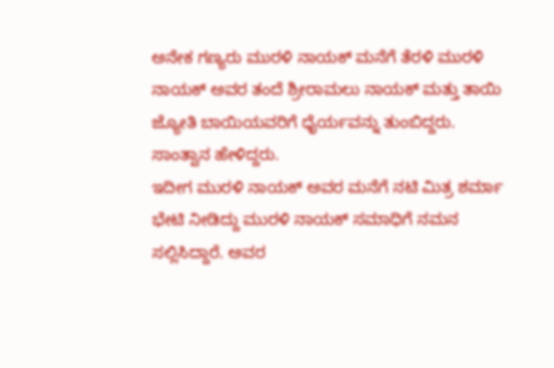ಅನೇಕ ಗಣ್ಯರು ಮುರಳಿ ನಾಯಕ್ ಮನೆಗೆ ತೆರಳಿ ಮುರಳಿ ನಾಯಕ್ ಅವರ ತಂದೆ ಶ್ರೀರಾಮಲು ನಾಯಕ್ ಮತ್ತು ತಾಯಿ ಜ್ಯೋತಿ ಬಾಯಿಯವರಿಗೆ ಧೈರ್ಯವನ್ನು ತುಂಬಿದ್ದರು. ಸಾಂತ್ವಾನ ಹೇಳಿದ್ದರು.
ಇದೀಗ ಮುರಳಿ ನಾಯಕ್ ಅವರ ಮನೆಗೆ ನಟಿ ಮಿತ್ರ ಶರ್ಮಾ ಭೇಟಿ ನೀಡಿದ್ದು ಮುರಳಿ ನಾಯಕ್ ಸಮಾಧಿಗೆ ನಮನ ಸಲ್ಲಿಸಿದ್ದಾರೆ. ಅವರ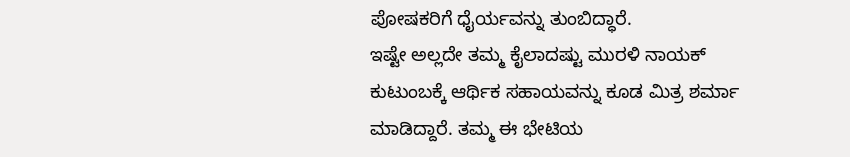ಪೋಷಕರಿಗೆ ಧೈರ್ಯವನ್ನು ತುಂಬಿದ್ಧಾರೆ.
ಇಷ್ಟೇ ಅಲ್ಲದೇ ತಮ್ಮ ಕೈಲಾದಷ್ಟು ಮುರಳಿ ನಾಯಕ್ ಕುಟುಂಬಕ್ಕೆ ಆರ್ಥಿಕ ಸಹಾಯವನ್ನು ಕೂಡ ಮಿತ್ರ ಶರ್ಮಾ ಮಾಡಿದ್ದಾರೆ. ತಮ್ಮ ಈ ಭೇಟಿಯ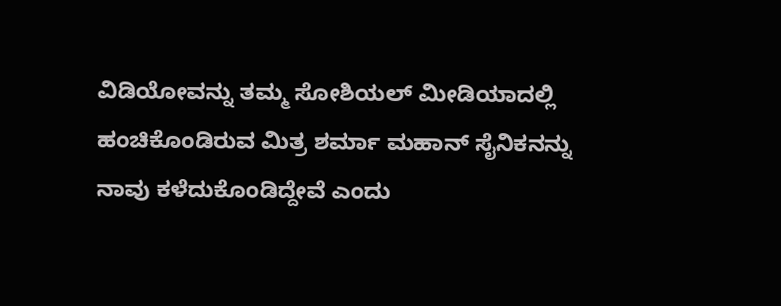ವಿಡಿಯೋವನ್ನು ತಮ್ಮ ಸೋಶಿಯಲ್ ಮೀಡಿಯಾದಲ್ಲಿ ಹಂಚಿಕೊಂಡಿರುವ ಮಿತ್ರ ಶರ್ಮಾ ಮಹಾನ್ ಸೈನಿಕನನ್ನು ನಾವು ಕಳೆದುಕೊಂಡಿದ್ದೇವೆ ಎಂದು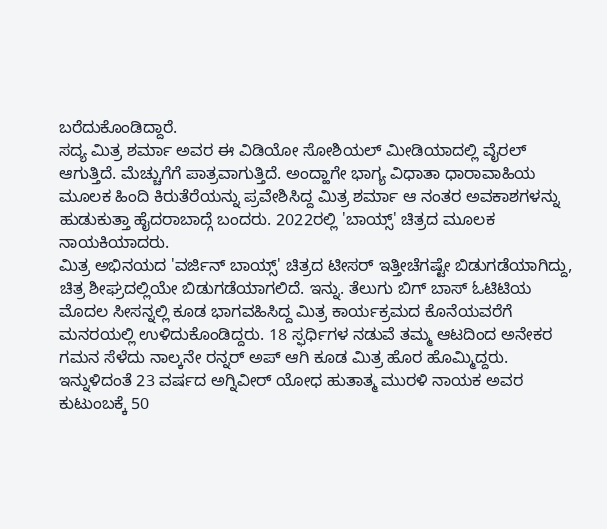ಬರೆದುಕೊಂಡಿದ್ದಾರೆ.
ಸದ್ಯ ಮಿತ್ರ ಶರ್ಮಾ ಅವರ ಈ ವಿಡಿಯೋ ಸೋಶಿಯಲ್ ಮೀಡಿಯಾದಲ್ಲಿ ವೈರಲ್ ಆಗುತ್ತಿದೆ. ಮೆಚ್ಚುಗೆಗೆ ಪಾತ್ರವಾಗುತ್ತಿದೆ. ಅಂದ್ಹಾಗೇ ಭಾಗ್ಯ ವಿಧಾತಾ ಧಾರಾವಾಹಿಯ ಮೂಲಕ ಹಿಂದಿ ಕಿರುತೆರೆಯನ್ನು ಪ್ರವೇಶಿಸಿದ್ದ ಮಿತ್ರ ಶರ್ಮಾ ಆ ನಂತರ ಅವಕಾಶಗಳನ್ನು ಹುಡುಕುತ್ತಾ ಹೈದರಾಬಾದ್ಗೆ ಬಂದರು. 2022ರಲ್ಲಿ 'ಬಾಯ್ಸ್' ಚಿತ್ರದ ಮೂಲಕ ನಾಯಕಿಯಾದರು.
ಮಿತ್ರ ಅಭಿನಯದ 'ವರ್ಜಿನ್ ಬಾಯ್ಸ್' ಚಿತ್ರದ ಟೀಸರ್ ಇತ್ತೀಚೆಗಷ್ಟೇ ಬಿಡುಗಡೆಯಾಗಿದ್ದು, ಚಿತ್ರ ಶೀಘ್ರದಲ್ಲಿಯೇ ಬಿಡುಗಡೆಯಾಗಲಿದೆ. ಇನ್ನು. ತೆಲುಗು ಬಿಗ್ ಬಾಸ್ ಓಟಿಟಿಯ ಮೊದಲ ಸೀಸನ್ನಲ್ಲಿ ಕೂಡ ಭಾಗವಹಿಸಿದ್ದ ಮಿತ್ರ ಕಾರ್ಯಕ್ರಮದ ಕೊನೆಯವರೆಗೆ ಮನರಯಲ್ಲಿ ಉಳಿದುಕೊಂಡಿದ್ದರು. 18 ಸ್ಫರ್ಧಿಗಳ ನಡುವೆ ತಮ್ಮ ಆಟದಿಂದ ಅನೇಕರ ಗಮನ ಸೆಳೆದು ನಾಲ್ಕನೇ ರನ್ನರ್ ಅಪ್ ಆಗಿ ಕೂಡ ಮಿತ್ರ ಹೊರ ಹೊಮ್ಮಿದ್ದರು.
ಇನ್ನುಳಿದಂತೆ 23 ವರ್ಷದ ಅಗ್ನಿವೀರ್ ಯೋಧ ಹುತಾತ್ಮ ಮುರಳಿ ನಾಯಕ ಅವರ ಕುಟುಂಬಕ್ಕೆ 50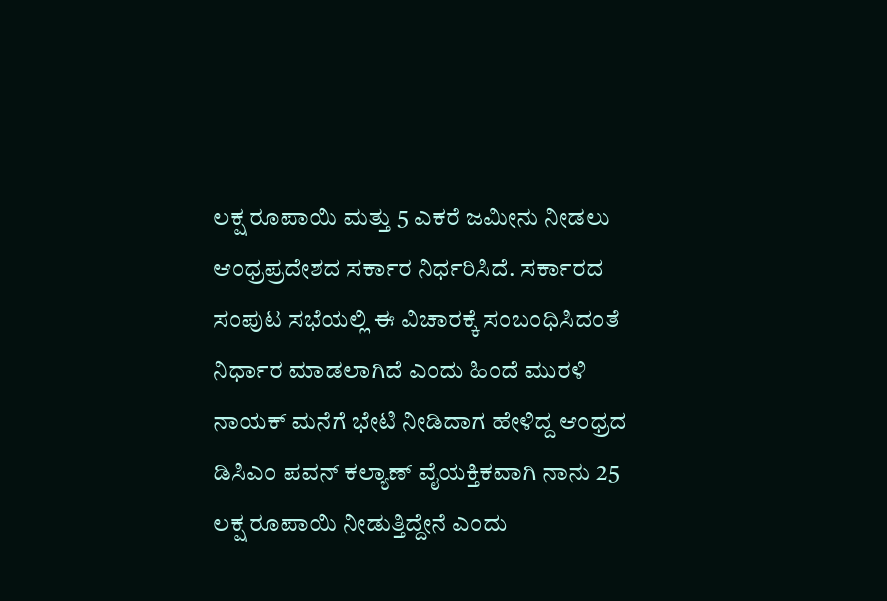ಲಕ್ಷ ರೂಪಾಯಿ ಮತ್ತು 5 ಎಕರೆ ಜಮೀನು ನೀಡಲು ಆಂಧ್ರಪ್ರದೇಶದ ಸರ್ಕಾರ ನಿರ್ಧರಿಸಿದೆ. ಸರ್ಕಾರದ ಸಂಪುಟ ಸಭೆಯಲ್ಲಿ ಈ ವಿಚಾರಕ್ಕೆ ಸಂಬಂಧಿಸಿದಂತೆ ನಿರ್ಧಾರ ಮಾಡಲಾಗಿದೆ ಎಂದು ಹಿಂದೆ ಮುರಳಿ ನಾಯಕ್ ಮನೆಗೆ ಭೇಟಿ ನೀಡಿದಾಗ ಹೇಳಿದ್ದ ಆಂಧ್ರದ ಡಿಸಿಎಂ ಪವನ್ ಕಲ್ಯಾಣ್ ವೈಯಕ್ತಿಕವಾಗಿ ನಾನು 25 ಲಕ್ಷ ರೂಪಾಯಿ ನೀಡುತ್ತಿದ್ದೇನೆ ಎಂದು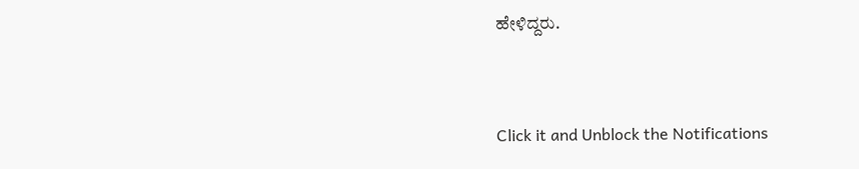ಹೇಳಿದ್ದರು.


Click it and Unblock the Notifications